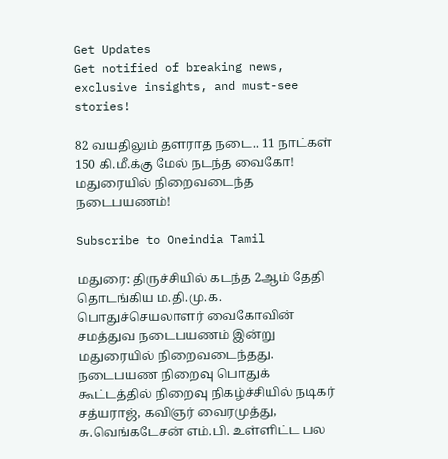Get Updates
Get notified of breaking news, exclusive insights, and must-see stories!

82 வயதிலும் தளராத நடை.. 11 நாட்கள் 150 கி.மீ.க்கு மேல் நடந்த வைகோ! மதுரையில் நிறைவடைந்த நடைபயணம்!

Subscribe to Oneindia Tamil

மதுரை: திருச்சியில் கடந்த 2ஆம் தேதி தொடங்கிய ம.தி.மு.க. பொதுச்செயலாளர் வைகோவின் சமத்துவ நடைபயணம் இன்று மதுரையில் நிறைவடைந்தது. நடைபயண நிறைவு பொதுக் கூட்டத்தில் நிறைவு நிகழ்ச்சியில் நடிகர் சத்யராஜ், கவிஞர் வைரமுத்து, சு.வெங்கடேசன் எம்.பி. உள்ளிட்ட பல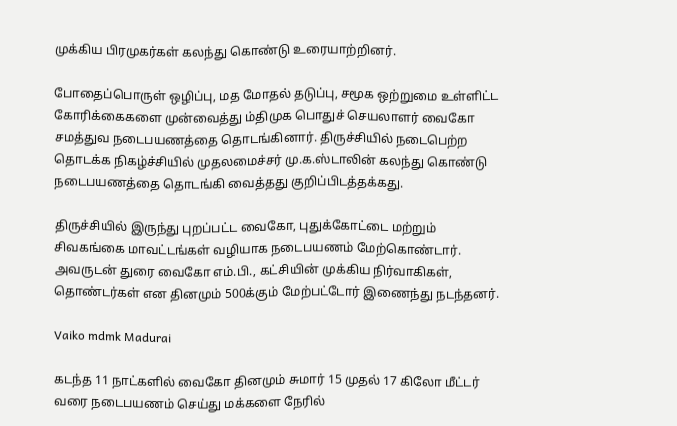முக்கிய பிரமுகர்கள் கலந்து கொண்டு உரையாற்றினர்.

போதைப்பொருள் ஒழிப்பு, மத மோதல் தடுப்பு, சமூக ஒற்றுமை உள்ளிட்ட கோரிக்கைகளை முன்வைத்து ம்திமுக பொதுச் செயலாளர் வைகோ சமத்துவ நடைபயணத்தை தொடங்கினார். திருச்சியில் நடைபெற்ற தொடக்க நிகழ்ச்சியில் முதலமைச்சர் மு.க.ஸ்டாலின் கலந்து கொண்டு நடைபயணத்தை தொடங்கி வைத்தது குறிப்பிடத்தக்கது.

திருச்சியில் இருந்து புறப்பட்ட வைகோ, புதுக்கோட்டை மற்றும் சிவகங்கை மாவட்டங்கள் வழியாக நடைபயணம் மேற்கொண்டார். அவருடன் துரை வைகோ எம்.பி., கட்சியின் முக்கிய நிர்வாகிகள், தொண்டர்கள் என தினமும் 500க்கும் மேற்பட்டோர் இணைந்து நடந்தனர்.

Vaiko mdmk Madurai

கடந்த 11 நாட்களில் வைகோ தினமும் சுமார் 15 முதல் 17 கிலோ மீட்டர் வரை நடைபயணம் செய்து மக்களை நேரில்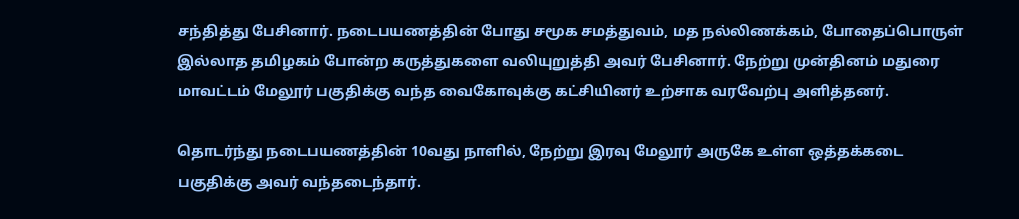சந்தித்து பேசினார். நடைபயணத்தின் போது சமூக சமத்துவம், மத நல்லிணக்கம், போதைப்பொருள் இல்லாத தமிழகம் போன்ற கருத்துகளை வலியுறுத்தி அவர் பேசினார். நேற்று முன்தினம் மதுரை மாவட்டம் மேலூர் பகுதிக்கு வந்த வைகோவுக்கு கட்சியினர் உற்சாக வரவேற்பு அளித்தனர்.

தொடர்ந்து நடைபயணத்தின் 10வது நாளில், நேற்று இரவு மேலூர் அருகே உள்ள ஒத்தக்கடை பகுதிக்கு அவர் வந்தடைந்தார்.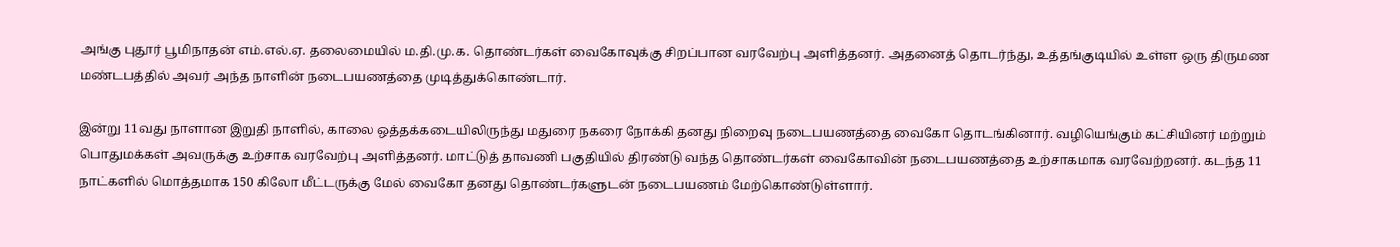அங்கு புதூர் பூமிநாதன் எம்.எல்.ஏ. தலைமையில் ம.தி.மு.க. தொண்டர்கள் வைகோவுக்கு சிறப்பான வரவேற்பு அளித்தனர். அதனைத் தொடர்ந்து, உத்தங்குடியில் உள்ள ஒரு திருமண மண்டபத்தில் அவர் அந்த நாளின் நடைபயணத்தை முடித்துக்கொண்டார்.

இன்று 11வது நாளான இறுதி நாளில், காலை ஒத்தக்கடையிலிருந்து மதுரை நகரை நோக்கி தனது நிறைவு நடைபயணத்தை வைகோ தொடங்கினார். வழியெங்கும் கட்சியினர் மற்றும் பொதுமக்கள் அவருக்கு உற்சாக வரவேற்பு அளித்தனர். மாட்டுத் தாவணி பகுதியில் திரண்டு வந்த தொண்டர்கள் வைகோவின் நடைபயணத்தை உற்சாகமாக வரவேற்றனர். கடந்த 11 நாட்களில் மொத்தமாக 150 கிலோ மீட்டருக்கு மேல் வைகோ தனது தொண்டர்களுடன் நடைபயணம் மேற்கொண்டுள்ளார்.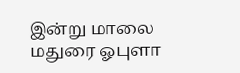இன்று மாலை மதுரை ஓபுளா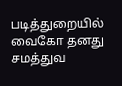படித்துறையில் வைகோ தனது சமத்துவ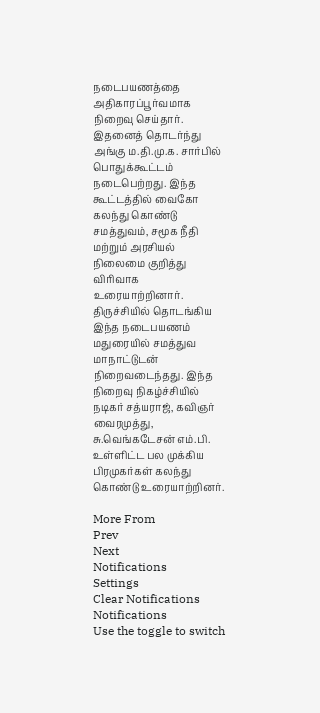நடைபயணத்தை அதிகாரப்பூர்வமாக நிறைவு செய்தார். இதனைத் தொடர்ந்து அங்கு ம.தி.மு.க. சார்பில் பொதுக்கூட்டம் நடைபெற்றது. இந்த கூட்டத்தில் வைகோ கலந்து கொண்டு சமத்துவம், சமூக நீதி மற்றும் அரசியல் நிலைமை குறித்து விரிவாக உரையாற்றினார். திருச்சியில் தொடங்கிய இந்த நடைபயணம் மதுரையில் சமத்துவ மாநாட்டுடன் நிறைவடைந்தது. இந்த நிறைவு நிகழ்ச்சியில் நடிகர் சத்யராஜ், கவிஞர் வைரமுத்து, சு.வெங்கடேசன் எம்.பி. உள்ளிட்ட பல முக்கிய பிரமுகர்கள் கலந்து கொண்டு உரையாற்றினர்.

More From
Prev
Next
Notifications
Settings
Clear Notifications
Notifications
Use the toggle to switch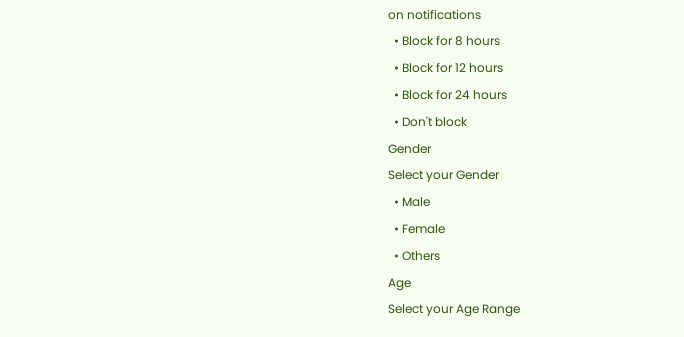on notifications
  • Block for 8 hours
  • Block for 12 hours
  • Block for 24 hours
  • Don't block
Gender
Select your Gender
  • Male
  • Female
  • Others
Age
Select your Age Range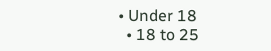• Under 18
  • 18 to 25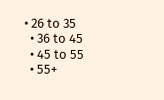• 26 to 35
  • 36 to 45
  • 45 to 55
  • 55+